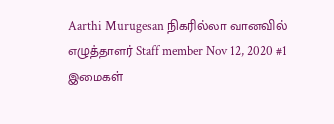Aarthi Murugesan நிகரில்லா வானவில் எழுத்தாளர் Staff member Nov 12, 2020 #1 இமைகள்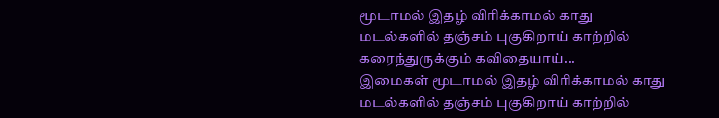மூடாமல் இதழ் விரிக்காமல் காது மடல்களில் தஞ்சம் புகுகிறாய் காற்றில் கரைந்துருக்கும் கவிதையாய்...
இமைகள் மூடாமல் இதழ் விரிக்காமல் காது மடல்களில் தஞ்சம் புகுகிறாய் காற்றில்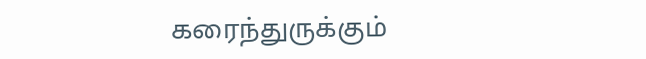கரைந்துருக்கும்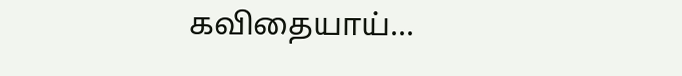கவிதையாய்...